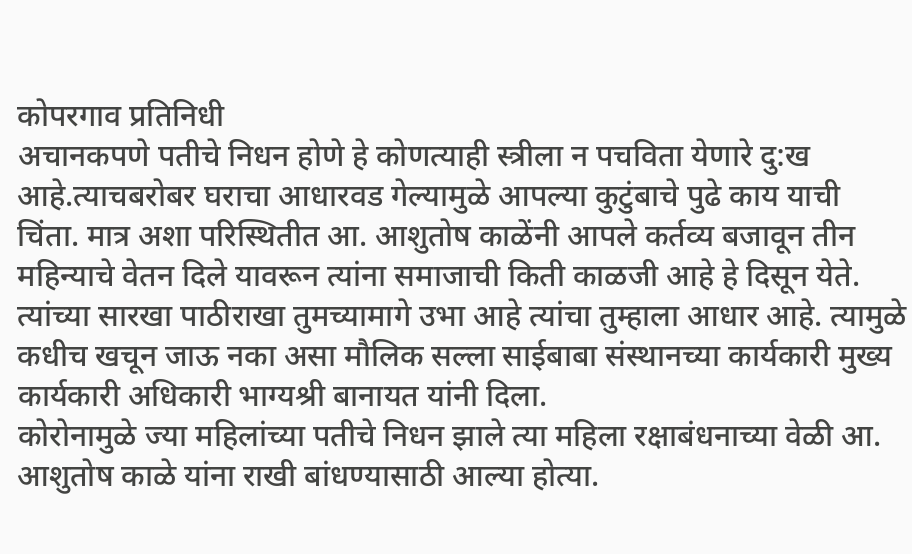कोपरगाव प्रतिनिधी
अचानकपणे पतीचे निधन होणे हे कोणत्याही स्त्रीला न पचविता येणारे दु:ख आहे.त्याचबरोबर घराचा आधारवड गेल्यामुळे आपल्या कुटुंबाचे पुढे काय याची चिंता. मात्र अशा परिस्थितीत आ. आशुतोष काळेंनी आपले कर्तव्य बजावून तीन महिन्याचे वेतन दिले यावरून त्यांना समाजाची किती काळजी आहे हे दिसून येते. त्यांच्या सारखा पाठीराखा तुमच्यामागे उभा आहे त्यांचा तुम्हाला आधार आहे. त्यामुळे कधीच खचून जाऊ नका असा मौलिक सल्ला साईबाबा संस्थानच्या कार्यकारी मुख्य कार्यकारी अधिकारी भाग्यश्री बानायत यांनी दिला.
कोरोनामुळे ज्या महिलांच्या पतीचे निधन झाले त्या महिला रक्षाबंधनाच्या वेळी आ. आशुतोष काळे यांना राखी बांधण्यासाठी आल्या होत्या.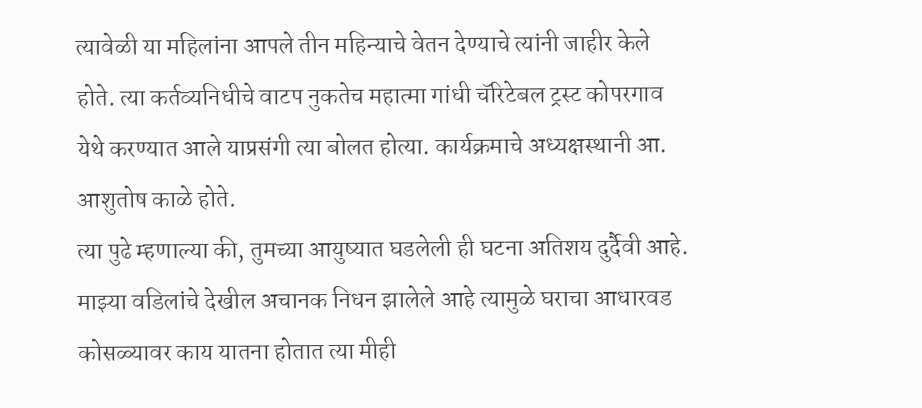त्यावेळी या महिलांना आपले तीन महिन्याचे वेतन देण्याचे त्यांनी जाहीर केले होते. त्या कर्तव्यनिधीचे वाटप नुकतेच महात्मा गांधी चॅरिटेबल ट्रस्ट कोपरगाव येथे करण्यात आले याप्रसंगी त्या बोलत होत्या. कार्यक्रमाचे अध्यक्षस्थानी आ. आशुतोष काळे होते.
त्या पुढे म्हणाल्या की, तुमच्या आयुष्यात घडलेली ही घटना अतिशय दुर्दैवी आहे. माझ्या वडिलांचे देखील अचानक निधन झालेले आहे त्यामुळे घराचा आधारवड कोसळ्यावर काय यातना होतात त्या मीही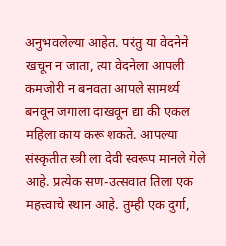अनुभवलेल्या आहेत. परंतु या वेदनेने खचून न जाता, त्या वेदनेला आपली कमजोरी न बनवता आपले सामर्थ्य बनवून जगाला दाखवून द्या की एकल महिला काय करू शकते. आपल्या संस्कृतीत स्त्री ला देवी स्वरूप मानले गेले आहे. प्रत्येक सण-उत्सवात तिला एक महत्त्वाचे स्थान आहे. तुम्ही एक दुर्गा,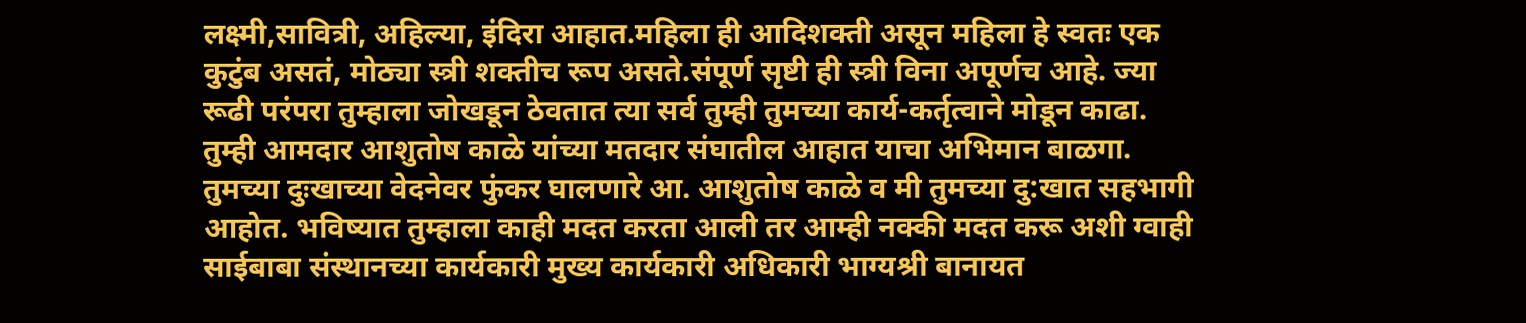लक्ष्मी,सावित्री, अहिल्या, इंदिरा आहात.महिला ही आदिशक्ती असून महिला हे स्वतः एक कुटुंब असतं, मोठ्या स्त्री शक्तीच रूप असते.संपूर्ण सृष्टी ही स्त्री विना अपूर्णच आहे. ज्या रूढी परंपरा तुम्हाला जोखडून ठेवतात त्या सर्व तुम्ही तुमच्या कार्य-कर्तृत्वाने मोडून काढा.
तुम्ही आमदार आशुतोष काळे यांच्या मतदार संघातील आहात याचा अभिमान बाळगा. तुमच्या दुःखाच्या वेदनेवर फुंकर घालणारे आ. आशुतोष काळे व मी तुमच्या दु:खात सहभागी आहोत. भविष्यात तुम्हाला काही मदत करता आली तर आम्ही नक्की मदत करू अशी ग्वाही साईबाबा संस्थानच्या कार्यकारी मुख्य कार्यकारी अधिकारी भाग्यश्री बानायत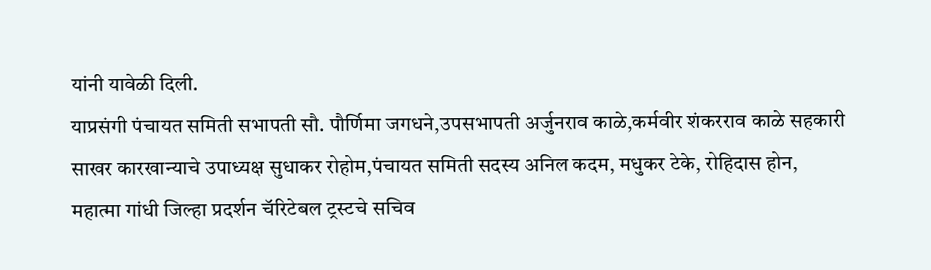यांनी यावेळी दिली.
याप्रसंगी पंचायत समिती सभापती सौ. पौर्णिमा जगधने,उपसभापती अर्जुनराव काळे,कर्मवीर शंकरराव काळे सहकारी साखर कारखान्याचे उपाध्यक्ष सुधाकर रोहोम,पंचायत समिती सदस्य अनिल कदम, मधुकर टेके, रोहिदास होन, महात्मा गांधी जिल्हा प्रदर्शन चॅरिटेबल ट्रस्टचे सचिव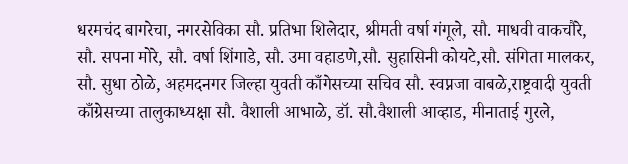धरमचंद बागरेचा, नगरसेविका सौ. प्रतिभा शिलेदार, श्रीमती वर्षा गंगूले, सौ. माधवी वाकचौरे, सौ. सपना मोरे, सौ. वर्षा शिंगाडे, सौ. उमा वहाडणे,सौ. सुहासिनी कोयटे,सौ. संगिता मालकर, सौ. सुधा ठोळे, अहमदनगर जिल्हा युवती काँगेसच्या सचिव सौ. स्वप्नजा वाबळे,राष्ट्रवादी युवती काँग्रेसच्या तालुकाध्यक्षा सौ. वैशाली आभाळे, डॉ. सौ.वैशाली आव्हाड, मीनाताई गुरले,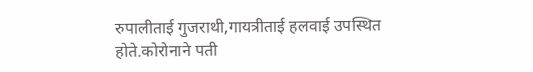रुपालीताई गुजराथी,गायत्रीताई हलवाई उपस्थित होते.कोरोनाने पती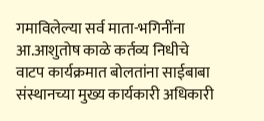गमाविलेल्या सर्व माता-भगिनींना आ.आशुतोष काळे कर्तव्य निधीचे वाटप कार्यक्रमात बोलतांना साईबाबा संस्थानच्या मुख्य कार्यकारी अधिकारी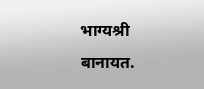भाग्यश्री बानायत.